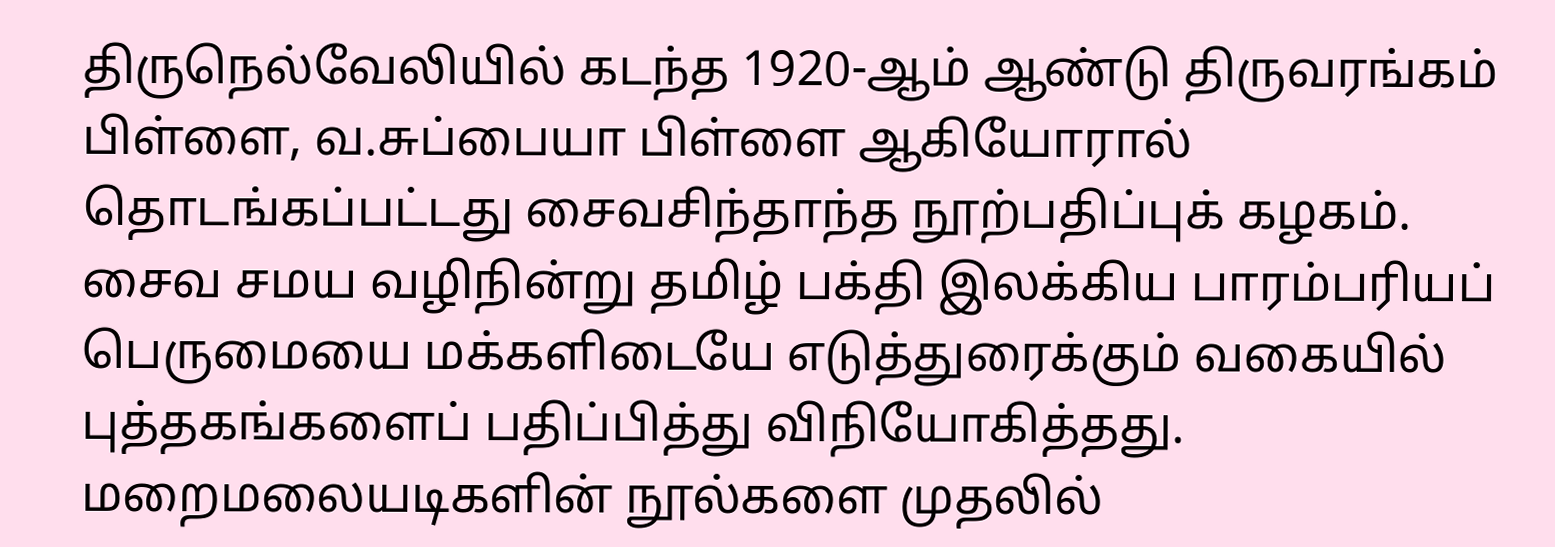திருநெல்வேலியில் கடந்த 1920-ஆம் ஆண்டு திருவரங்கம் பிள்ளை, வ.சுப்பையா பிள்ளை ஆகியோரால் தொடங்கப்பட்டது சைவசிந்தாந்த நூற்பதிப்புக் கழகம். சைவ சமய வழிநின்று தமிழ் பக்தி இலக்கிய பாரம்பரியப் பெருமையை மக்களிடையே எடுத்துரைக்கும் வகையில் புத்தகங்களைப் பதிப்பித்து விநியோகித்தது. மறைமலையடிகளின் நூல்களை முதலில்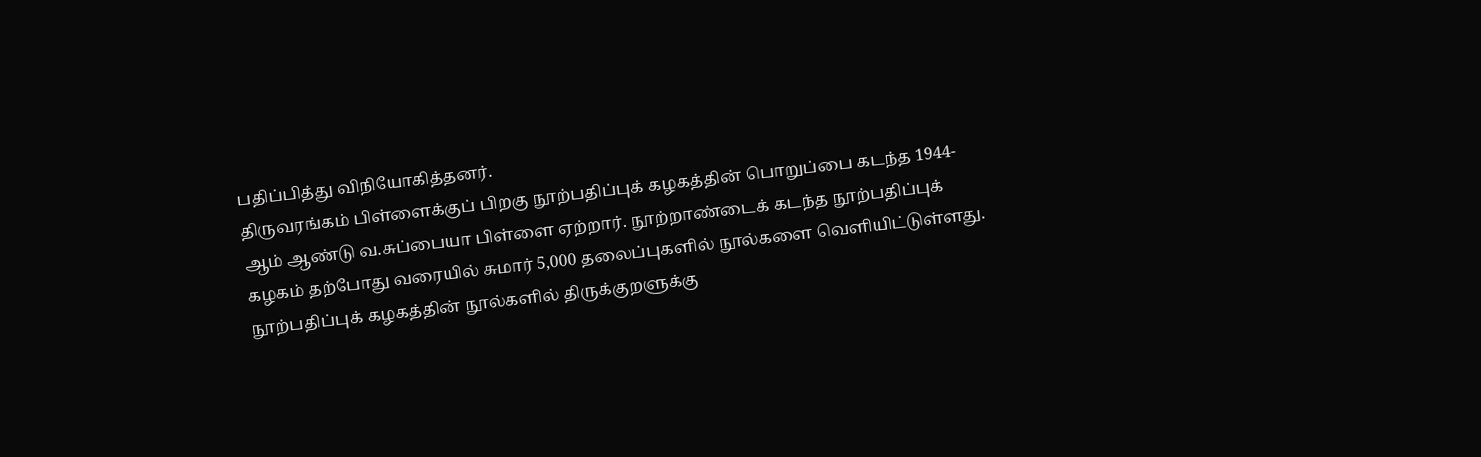பதிப்பித்து விநியோகித்தனர்.
திருவரங்கம் பிள்ளைக்குப் பிறகு நூற்பதிப்புக் கழகத்தின் பொறுப்பை கடந்த 1944-ஆம் ஆண்டு வ.சுப்பையா பிள்ளை ஏற்றார். நூற்றாண்டைக் கடந்த நூற்பதிப்புக் கழகம் தற்போது வரையில் சுமார் 5,000 தலைப்புகளில் நூல்களை வெளியிட்டுள்ளது.
நூற்பதிப்புக் கழகத்தின் நூல்களில் திருக்குறளுக்கு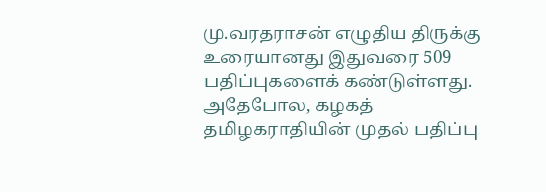மு.வரதராசன் எழுதிய திருக்கு உரையானது இதுவரை 509 பதிப்புகளைக் கண்டுள்ளது. அதேபோல, கழகத் தமிழகராதியின் முதல் பதிப்பு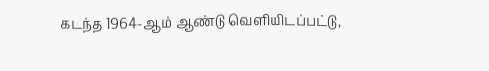கடந்த 1964-ஆம் ஆண்டு வெளியிடப்பட்டு,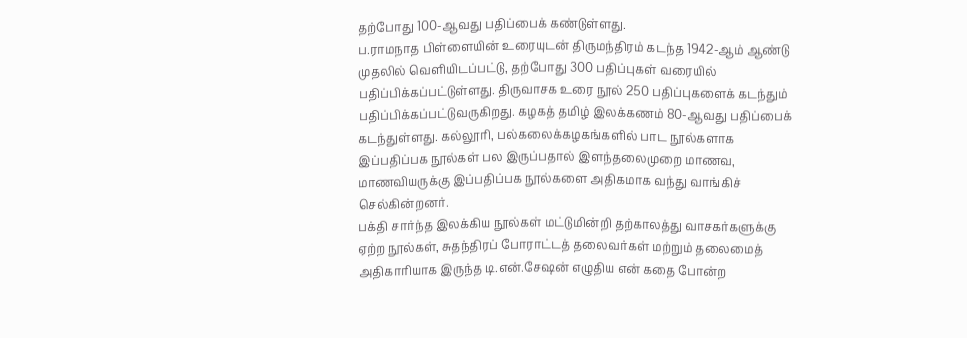தற்போது 100-ஆவது பதிப்பைக் கண்டுள்ளது.
ப.ராமநாத பிள்ளையின் உரையுடன் திருமந்திரம் கடந்த 1942-ஆம் ஆண்டு முதலில் வெளியிடப்பட்டு, தற்போது 300 பதிப்புகள் வரையில் பதிப்பிக்கப்பட்டுள்ளது. திருவாசக உரை நூல் 250 பதிப்புகளைக் கடந்தும் பதிப்பிக்கப்பட்டுவருகிறது. கழகத் தமிழ் இலக்கணம் 80-ஆவது பதிப்பைக் கடந்துள்ளது. கல்லூரி, பல்கலைக்கழகங்களில் பாட நூல்களாக இப்பதிப்பக நூல்கள் பல இருப்பதால் இளந்தலைமுறை மாணவ, மாணவியருக்கு இப்பதிப்பக நூல்களை அதிகமாக வந்து வாங்கிச் செல்கின்றனர்.
பக்தி சார்ந்த இலக்கிய நூல்கள் மட்டுமின்றி தற்காலத்து வாசகர்களுக்கு ஏற்ற நூல்கள், சுதந்திரப் போராட்டத் தலைவர்கள் மற்றும் தலைமைத் அதிகாரியாக இருந்த டி.என்.சேஷன் எழுதிய என் கதை போன்ற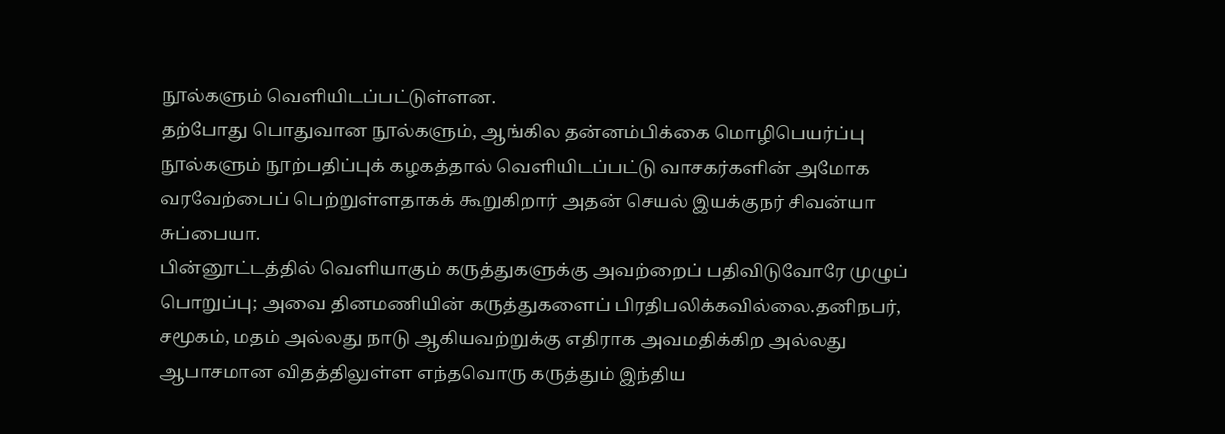நூல்களும் வெளியிடப்பட்டுள்ளன.
தற்போது பொதுவான நூல்களும், ஆங்கில தன்னம்பிக்கை மொழிபெயர்ப்பு நூல்களும் நூற்பதிப்புக் கழகத்தால் வெளியிடப்பட்டு வாசகர்களின் அமோக வரவேற்பைப் பெற்றுள்ளதாகக் கூறுகிறார் அதன் செயல் இயக்குநர் சிவன்யா சுப்பையா.
பின்னூட்டத்தில் வெளியாகும் கருத்துகளுக்கு அவற்றைப் பதிவிடுவோரே முழுப் பொறுப்பு; அவை தினமணியின் கருத்துகளைப் பிரதிபலிக்கவில்லை.தனிநபர், சமூகம், மதம் அல்லது நாடு ஆகியவற்றுக்கு எதிராக அவமதிக்கிற அல்லது ஆபாசமான விதத்திலுள்ள எந்தவொரு கருத்தும் இந்திய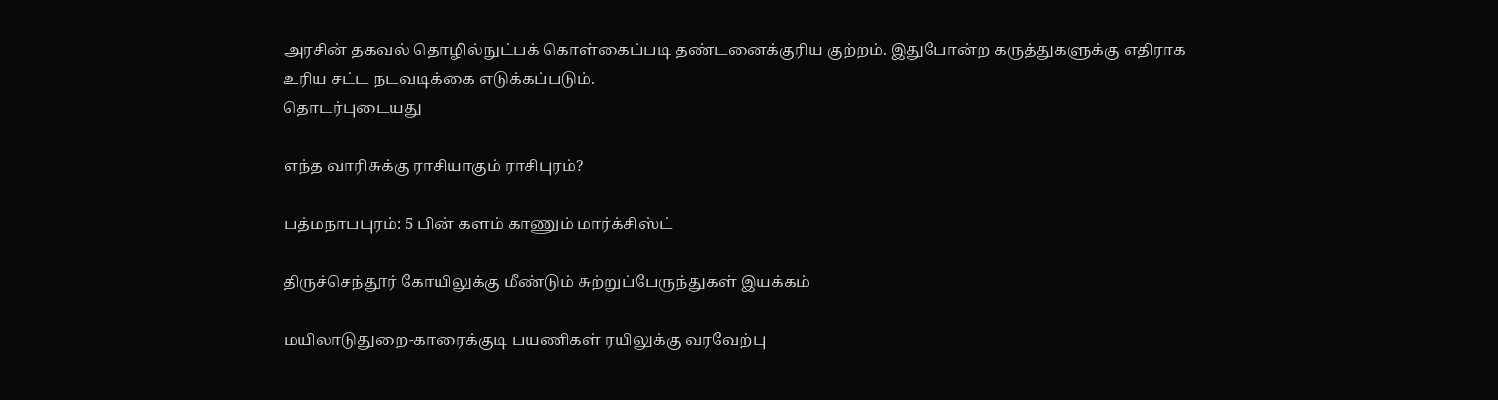அரசின் தகவல் தொழில்நுட்பக் கொள்கைப்படி தண்டனைக்குரிய குற்றம். இதுபோன்ற கருத்துகளுக்கு எதிராக உரிய சட்ட நடவடிக்கை எடுக்கப்படும்.
தொடர்புடையது

எந்த வாரிசுக்கு ராசியாகும் ராசிபுரம்?

பத்மநாபபுரம்: 5 பின் களம் காணும் மார்க்சிஸ்ட்

திருச்செந்தூர் கோயிலுக்கு மீண்டும் சுற்றுப்பேருந்துகள் இயக்கம்

மயிலாடுதுறை-காரைக்குடி பயணிகள் ரயிலுக்கு வரவேற்பு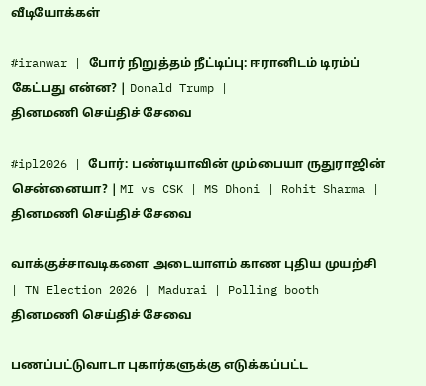வீடியோக்கள்

#iranwar | போர் நிறுத்தம் நீட்டிப்பு: ஈரானிடம் டிரம்ப் கேட்பது என்ன? | Donald Trump |
தினமணி செய்திச் சேவை

#ipl2026 | போர்: பண்டியாவின் மும்பையா ருதுராஜின் சென்னையா? | MI vs CSK | MS Dhoni | Rohit Sharma |
தினமணி செய்திச் சேவை

வாக்குச்சாவடிகளை அடையாளம் காண புதிய முயற்சி | TN Election 2026 | Madurai | Polling booth
தினமணி செய்திச் சேவை

பணப்பட்டுவாடா புகார்களுக்கு எடுக்கப்பட்ட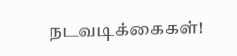நடவடிக்கைகள்!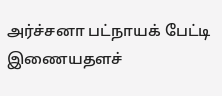அர்ச்சனா பட்நாயக் பேட்டி
இணையதளச்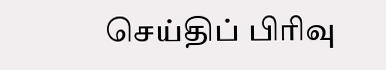செய்திப் பிரிவு